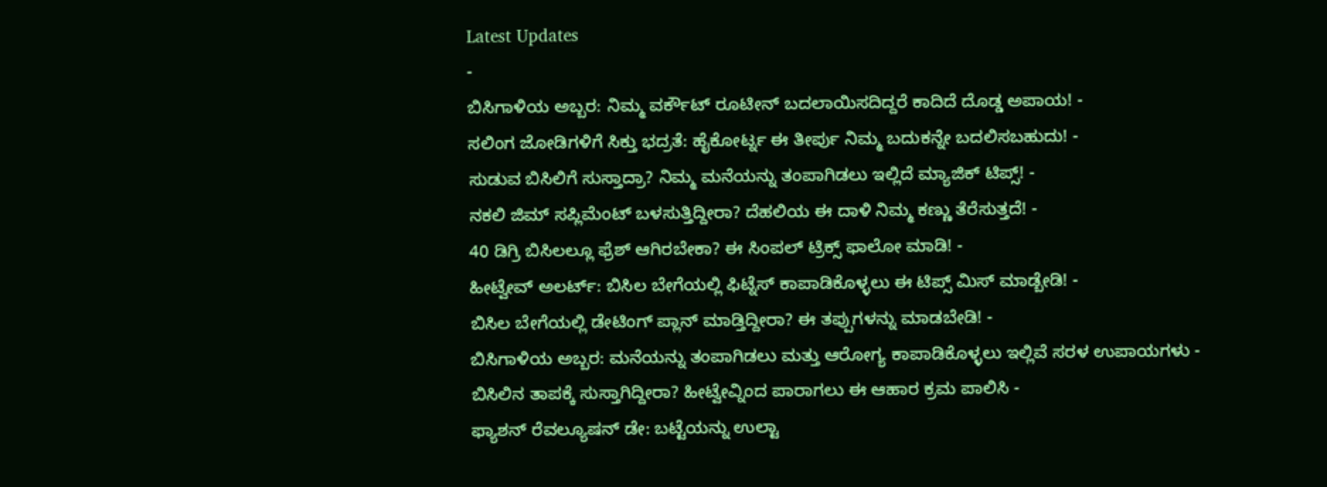Latest Updates
-
ಬಿಸಿಗಾಳಿಯ ಅಬ್ಬರ: ನಿಮ್ಮ ವರ್ಕೌಟ್ ರೂಟೀನ್ ಬದಲಾಯಿಸದಿದ್ದರೆ ಕಾದಿದೆ ದೊಡ್ಡ ಅಪಾಯ! -
ಸಲಿಂಗ ಜೋಡಿಗಳಿಗೆ ಸಿಕ್ತು ಭದ್ರತೆ: ಹೈಕೋರ್ಟ್ನ ಈ ತೀರ್ಪು ನಿಮ್ಮ ಬದುಕನ್ನೇ ಬದಲಿಸಬಹುದು! -
ಸುಡುವ ಬಿಸಿಲಿಗೆ ಸುಸ್ತಾದ್ರಾ? ನಿಮ್ಮ ಮನೆಯನ್ನು ತಂಪಾಗಿಡಲು ಇಲ್ಲಿದೆ ಮ್ಯಾಜಿಕ್ ಟಿಪ್ಸ್! -
ನಕಲಿ ಜಿಮ್ ಸಪ್ಲಿಮೆಂಟ್ ಬಳಸುತ್ತಿದ್ದೀರಾ? ದೆಹಲಿಯ ಈ ದಾಳಿ ನಿಮ್ಮ ಕಣ್ಣು ತೆರೆಸುತ್ತದೆ! -
40 ಡಿಗ್ರಿ ಬಿಸಿಲಲ್ಲೂ ಫ್ರೆಶ್ ಆಗಿರಬೇಕಾ? ಈ ಸಿಂಪಲ್ ಟ್ರಿಕ್ಸ್ ಫಾಲೋ ಮಾಡಿ! -
ಹೀಟ್ವೇವ್ ಅಲರ್ಟ್: ಬಿಸಿಲ ಬೇಗೆಯಲ್ಲಿ ಫಿಟ್ನೆಸ್ ಕಾಪಾಡಿಕೊಳ್ಳಲು ಈ ಟಿಪ್ಸ್ ಮಿಸ್ ಮಾಡ್ಬೇಡಿ! -
ಬಿಸಿಲ ಬೇಗೆಯಲ್ಲಿ ಡೇಟಿಂಗ್ ಪ್ಲಾನ್ ಮಾಡ್ತಿದ್ದೀರಾ? ಈ ತಪ್ಪುಗಳನ್ನು ಮಾಡಬೇಡಿ! -
ಬಿಸಿಗಾಳಿಯ ಅಬ್ಬರ: ಮನೆಯನ್ನು ತಂಪಾಗಿಡಲು ಮತ್ತು ಆರೋಗ್ಯ ಕಾಪಾಡಿಕೊಳ್ಳಲು ಇಲ್ಲಿವೆ ಸರಳ ಉಪಾಯಗಳು -
ಬಿಸಿಲಿನ ತಾಪಕ್ಕೆ ಸುಸ್ತಾಗಿದ್ದೀರಾ? ಹೀಟ್ವೇವ್ನಿಂದ ಪಾರಾಗಲು ಈ ಆಹಾರ ಕ್ರಮ ಪಾಲಿಸಿ -
ಫ್ಯಾಶನ್ ರೆವಲ್ಯೂಷನ್ ಡೇ: ಬಟ್ಟೆಯನ್ನು ಉಲ್ಟಾ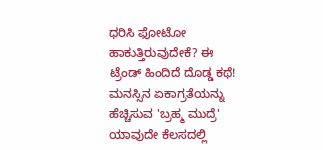ಧರಿಸಿ ಫೋಟೋ ಹಾಕುತ್ತಿರುವುದೇಕೆ? ಈ ಟ್ರೆಂಡ್ ಹಿಂದಿದೆ ದೊಡ್ಡ ಕಥೆ!
ಮನಸ್ಸಿನ ಏಕಾಗ್ರತೆಯನ್ನು ಹೆಚ್ಚಿಸುವ 'ಬ್ರಹ್ಮ ಮುದ್ರೆ'
ಯಾವುದೇ ಕೆಲಸದಲ್ಲಿ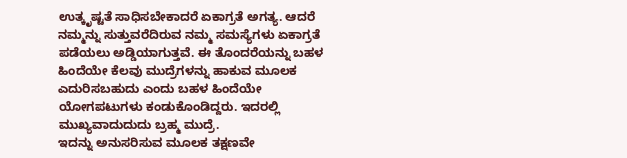ಉತ್ಕೃಷ್ಟತೆ ಸಾಧಿಸಬೇಕಾದರೆ ಏಕಾಗ್ರತೆ ಅಗತ್ಯ. ಆದರೆ ನಮ್ಮನ್ನು ಸುತ್ತುವರೆದಿರುವ ನಮ್ಮ ಸಮಸ್ಯೆಗಳು ಏಕಾಗ್ರತೆ ಪಡೆಯಲು ಅಡ್ಡಿಯಾಗುತ್ತವೆ. ಈ ತೊಂದರೆಯನ್ನು ಬಹಳ ಹಿಂದೆಯೇ ಕೆಲವು ಮುದ್ರೆಗಳನ್ನು ಹಾಕುವ ಮೂಲಕ ಎದುರಿಸಬಹುದು ಎಂದು ಬಹಳ ಹಿಂದೆಯೇ ಯೋಗಪಟುಗಳು ಕಂಡುಕೊಂಡಿದ್ದರು. ಇದರಲ್ಲಿ ಮುಖ್ಯವಾದುದುದು ಬ್ರಹ್ಮ ಮುದ್ರೆ.
ಇದನ್ನು ಅನುಸರಿಸುವ ಮೂಲಕ ತಕ್ಷಣವೇ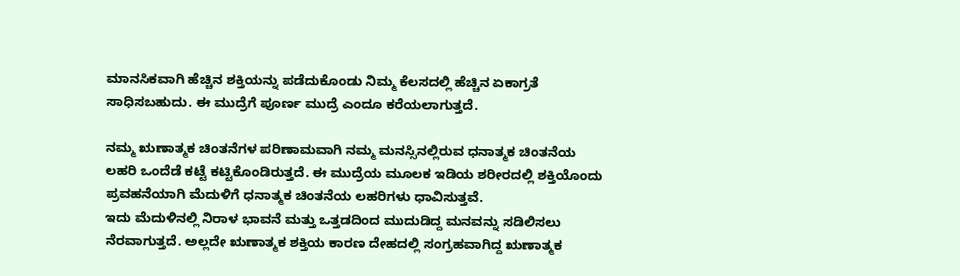ಮಾನಸಿಕವಾಗಿ ಹೆಚ್ಚಿನ ಶಕ್ತಿಯನ್ನು ಪಡೆದುಕೊಂಡು ನಿಮ್ಮ ಕೆಲಸದಲ್ಲಿ ಹೆಚ್ಚಿನ ಏಕಾಗ್ರತೆ ಸಾಧಿಸಬಹುದು. ಈ ಮುದ್ರೆಗೆ ಪೂರ್ಣ ಮುದ್ರೆ ಎಂದೂ ಕರೆಯಲಾಗುತ್ತದೆ.

ನಮ್ಮ ಋಣಾತ್ಮಕ ಚಿಂತನೆಗಳ ಪರಿಣಾಮವಾಗಿ ನಮ್ಮ ಮನಸ್ಸಿನಲ್ಲಿರುವ ಧನಾತ್ಮಕ ಚಿಂತನೆಯ ಲಹರಿ ಒಂದೆಡೆ ಕಟ್ಟೆ ಕಟ್ಟಿಕೊಂಡಿರುತ್ತದೆ. ಈ ಮುದ್ರೆಯ ಮೂಲಕ ಇಡಿಯ ಶರೀರದಲ್ಲಿ ಶಕ್ತಿಯೊಂದು ಪ್ರವಹನೆಯಾಗಿ ಮೆದುಳಿಗೆ ಧನಾತ್ಮಕ ಚಿಂತನೆಯ ಲಹರಿಗಳು ಧಾವಿಸುತ್ತವೆ.
ಇದು ಮೆದುಳಿನಲ್ಲಿ ನಿರಾಳ ಭಾವನೆ ಮತ್ತು ಒತ್ತಡದಿಂದ ಮುದುಡಿದ್ದ ಮನವನ್ನು ಸಡಿಲಿಸಲು ನೆರವಾಗುತ್ತದೆ. ಅಲ್ಲದೇ ಋಣಾತ್ಮಕ ಶಕ್ತಿಯ ಕಾರಣ ದೇಹದಲ್ಲಿ ಸಂಗ್ರಹವಾಗಿದ್ದ ಋಣಾತ್ಮಕ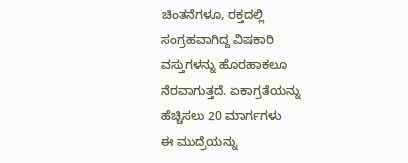ಚಿಂತನೆಗಳೂ, ರಕ್ತದಲ್ಲಿ ಸಂಗ್ರಹವಾಗಿದ್ದ ವಿಷಕಾರಿ ವಸ್ತುಗಳನ್ನು ಹೊರಹಾಕಲೂ ನೆರವಾಗುತ್ತದೆ. ಏಕಾಗ್ರತೆಯನ್ನು ಹೆಚ್ಚಿಸಲು 20 ಮಾರ್ಗಗಳು
ಈ ಮುದ್ರೆಯನ್ನು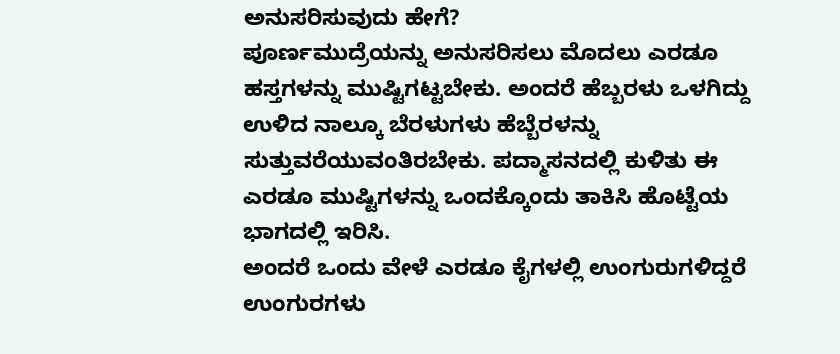ಅನುಸರಿಸುವುದು ಹೇಗೆ?
ಪೂರ್ಣಮುದ್ರೆಯನ್ನು ಅನುಸರಿಸಲು ಮೊದಲು ಎರಡೂ ಹಸ್ತಗಳನ್ನು ಮುಷ್ಟಿಗಟ್ಟಬೇಕು. ಅಂದರೆ ಹೆಬ್ಬರಳು ಒಳಗಿದ್ದು ಉಳಿದ ನಾಲ್ಕೂ ಬೆರಳುಗಳು ಹೆಬ್ಬೆರಳನ್ನು ಸುತ್ತುವರೆಯುವಂತಿರಬೇಕು. ಪದ್ಮಾಸನದಲ್ಲಿ ಕುಳಿತು ಈ ಎರಡೂ ಮುಷ್ಟಿಗಳನ್ನು ಒಂದಕ್ಕೊಂದು ತಾಕಿಸಿ ಹೊಟ್ಟೆಯ ಭಾಗದಲ್ಲಿ ಇರಿಸಿ.
ಅಂದರೆ ಒಂದು ವೇಳೆ ಎರಡೂ ಕೈಗಳಲ್ಲಿ ಉಂಗುರುಗಳಿದ್ದರೆ ಉಂಗುರಗಳು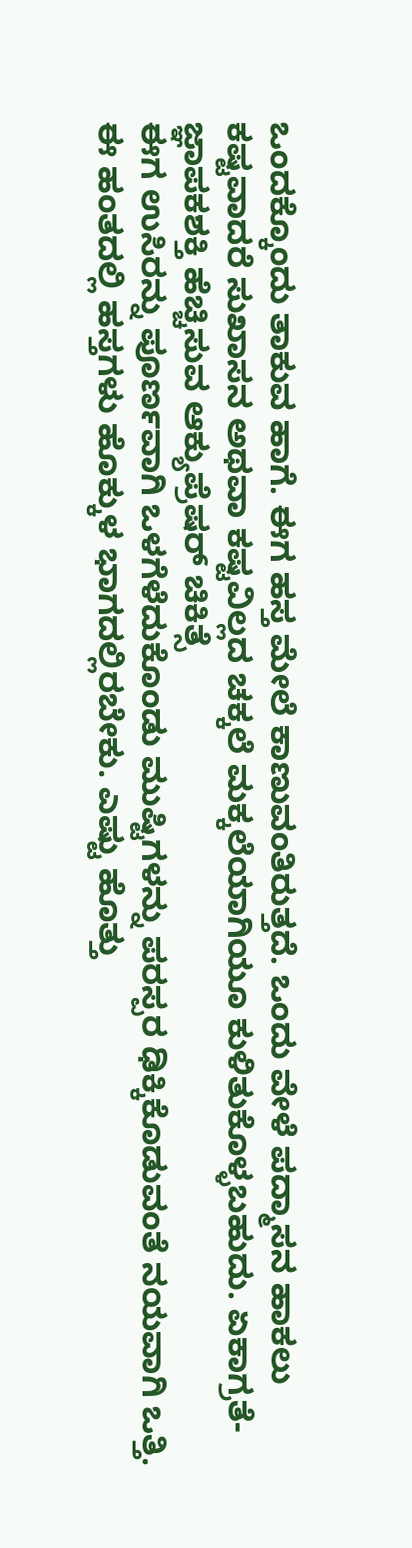ಒಂದಕ್ಕೊಂದು ತಾಕುವ ಹಾಗೆ. ಈಗ ಹಸ್ತ ಮೇಲೆ ಕಾಣುವಂತಿರುತ್ತದೆ. ಒಂದು ವೇಳೆ ಪದ್ಮಾಸನ ಹಾಕಲು ಕಷ್ಟವಾದರೆ ಸುಖಾಸನ ಅಥವಾ ಕಷ್ಟವಿಲ್ಲದ ಚಕ್ಕಲೆ ಮಕ್ಕಲೆಯಾಗಿಯೂ ಕುಳಿತುಕೊಳ್ಳಬಹುದು. ಏಕಾಗ್ರತೆ-ಜ್ಞಾಪಕಶಕ್ತಿ ಹೆಚ್ಚಿಸುವ ಆಕ್ಯುಪ್ರೆಷರ್ ಚಿಕಿತ್ಸೆ
ಈಗ ಉಸಿರನ್ನು ಪೂರ್ಣವಾಗಿ ಒಳಗೆಳೆದುಕೊಂಡು ಮುಷ್ಟಿಗಳನ್ನು ಪರಸ್ಪರ ಢಿಕ್ಕಿಕೊಡುವಂತೆ ನಯವಾಗಿ ಒತ್ತಿ. ಈ ಹಂತದಲ್ಲಿ ಹಸ್ತಗಳು ಹೊಕ್ಕುಳ ಭಾಗದಲ್ಲಿರಬೇಕು. ಎಷ್ಟು ಹೊತ್ತು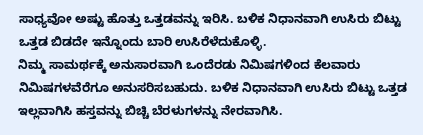ಸಾಧ್ಯವೋ ಅಷ್ಟು ಹೊತ್ತು ಒತ್ತಡವನ್ನು ಇರಿಸಿ. ಬಳಿಕ ನಿಧಾನವಾಗಿ ಉಸಿರು ಬಿಟ್ಟು ಒತ್ತಡ ಬಿಡದೇ ಇನ್ನೊಂದು ಬಾರಿ ಉಸಿರೆಳೆದುಕೊಳ್ಳಿ.
ನಿಮ್ಮ ಸಾಮರ್ಥಕ್ಕೆ ಅನುಸಾರವಾಗಿ ಒಂದೆರಡು ನಿಮಿಷಗಳಿಂದ ಕೆಲವಾರು ನಿಮಿಷಗಳವೆರೆಗೂ ಅನುಸರಿಸಬಹುದು. ಬಳಿಕ ನಿಧಾನವಾಗಿ ಉಸಿರು ಬಿಟ್ಟು ಒತ್ತಡ ಇಲ್ಲವಾಗಿಸಿ ಹಸ್ತವನ್ನು ಬಿಚ್ಚಿ ಬೆರಳುಗಳನ್ನು ನೇರವಾಗಿಸಿ.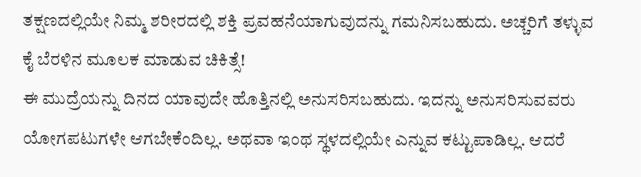ತಕ್ಷಣದಲ್ಲಿಯೇ ನಿಮ್ಮ ಶರೀರದಲ್ಲಿ ಶಕ್ತಿ ಪ್ರವಹನೆಯಾಗುವುದನ್ನು ಗಮನಿಸಬಹುದು. ಅಚ್ಚರಿಗೆ ತಳ್ಳುವ ಕೈ ಬೆರಳಿನ ಮೂಲಕ ಮಾಡುವ ಚಿಕಿತ್ಸೆ!
ಈ ಮುದ್ರೆಯನ್ನು ದಿನದ ಯಾವುದೇ ಹೊತ್ತಿನಲ್ಲಿ ಅನುಸರಿಸಬಹುದು. ಇದನ್ನು ಅನುಸರಿಸುವವರು ಯೋಗಪಟುಗಳೇ ಆಗಬೇಕೆಂದಿಲ್ಲ. ಅಥವಾ ಇಂಥ ಸ್ಥಳದಲ್ಲಿಯೇ ಎನ್ನುವ ಕಟ್ಟುಪಾಡಿಲ್ಲ. ಆದರೆ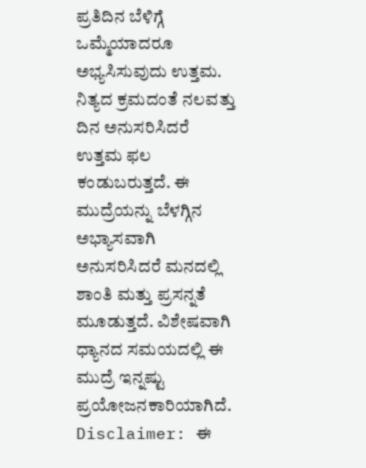ಪ್ರತಿದಿನ ಬೆಳಿಗ್ಗೆ ಒಮ್ಮೆಯಾದರೂ ಅಭ್ಯಸಿಸುವುದು ಉತ್ತಮ. ನಿತ್ಯದ ಕ್ರಮದಂತೆ ನಲವತ್ತು ದಿನ ಅನುಸರಿಸಿದರೆ ಉತ್ತಮ ಫಲ ಕಂಡುಬರುತ್ತದೆ. ಈ ಮುದ್ರೆಯನ್ನು ಬೆಳಗ್ಗಿನ ಅಭ್ಯಾಸವಾಗಿ ಅನುಸರಿಸಿದರೆ ಮನದಲ್ಲಿ ಶಾಂತಿ ಮತ್ತು ಪ್ರಸನ್ನತೆ ಮೂಡುತ್ತದೆ. ವಿಶೇಷವಾಗಿ ಧ್ಯಾನದ ಸಮಯದಲ್ಲಿ ಈ ಮುದ್ರೆ ಇನ್ನಷ್ಟು ಪ್ರಯೋಜನಕಾರಿಯಾಗಿದೆ.
Disclaimer: ಈ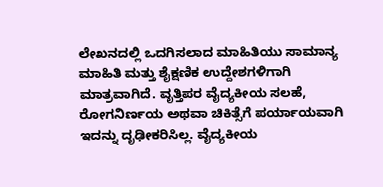ಲೇಖನದಲ್ಲಿ ಒದಗಿಸಲಾದ ಮಾಹಿತಿಯು ಸಾಮಾನ್ಯ ಮಾಹಿತಿ ಮತ್ತು ಶೈಕ್ಷಣಿಕ ಉದ್ದೇಶಗಳಿಗಾಗಿ ಮಾತ್ರವಾಗಿದೆ. ವೃತ್ತಿಪರ ವೈದ್ಯಕೀಯ ಸಲಹೆ, ರೋಗನಿರ್ಣಯ ಅಥವಾ ಚಿಕಿತ್ಸೆಗೆ ಪರ್ಯಾಯವಾಗಿ ಇದನ್ನು ದೃಢೀಕರಿಸಿಲ್ಲ. ವೈದ್ಯಕೀಯ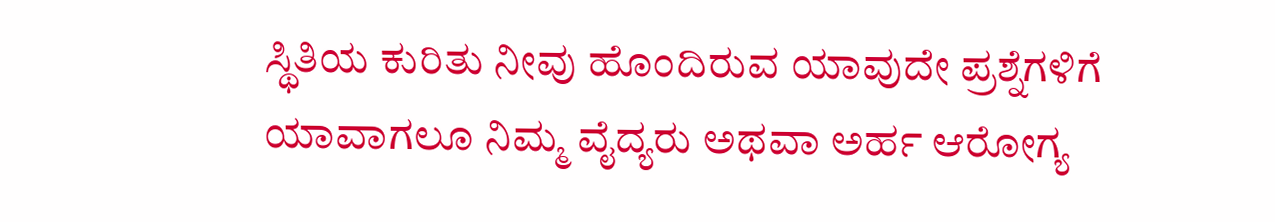ಸ್ಥಿತಿಯ ಕುರಿತು ನೀವು ಹೊಂದಿರುವ ಯಾವುದೇ ಪ್ರಶ್ನೆಗಳಿಗೆ ಯಾವಾಗಲೂ ನಿಮ್ಮ ವೈದ್ಯರು ಅಥವಾ ಅರ್ಹ ಆರೋಗ್ಯ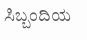ಸಿಬ್ಬಂದಿಯ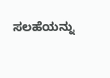ಸಲಹೆಯನ್ನು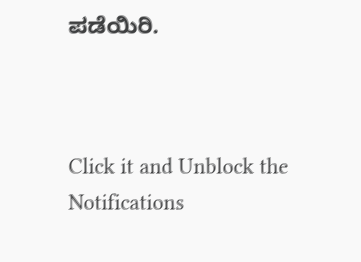ಪಡೆಯಿರಿ.



Click it and Unblock the Notifications